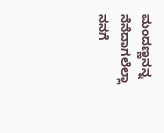ಮಂದಣ್ಣನನ್ನ ನೆನೆದಾಗಲೆಲ್ಲಾ ನನಗೆ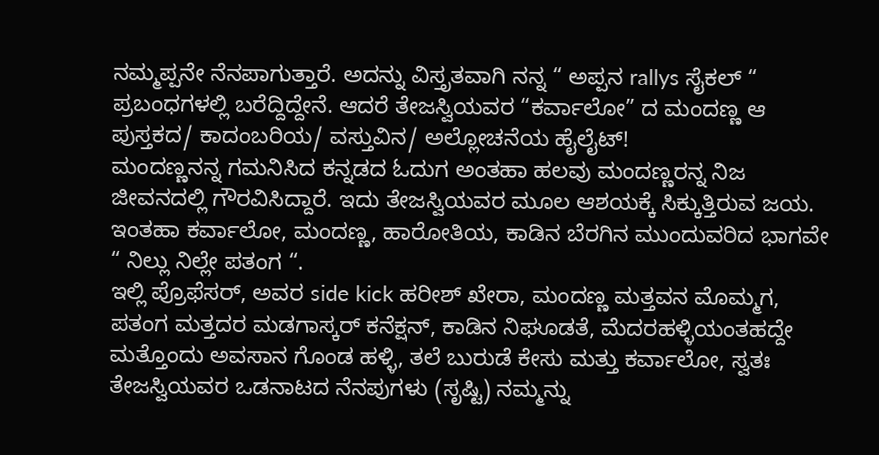ನಮ್ಮಪ್ಪನೇ ನೆನಪಾಗುತ್ತಾರೆ. ಅದನ್ನು ವಿಸ್ತೃತವಾಗಿ ನನ್ನ “ ಅಪ್ಪನ rallys ಸೈಕಲ್ “ ಪ್ರಬಂಧಗಳಲ್ಲಿ ಬರೆದ್ದಿದ್ದೇನೆ. ಆದರೆ ತೇಜಸ್ವಿಯವರ “ಕರ್ವಾಲೋ” ದ ಮಂದಣ್ಣ ಆ ಪುಸ್ತಕದ/ ಕಾದಂಬರಿಯ/ ವಸ್ತುವಿನ/ ಅಲ್ಲೋಚನೆಯ ಹೈಲೈಟ್!
ಮಂದಣ್ಣನನ್ನ ಗಮನಿಸಿದ ಕನ್ನಡದ ಓದುಗ ಅಂತಹಾ ಹಲವು ಮಂದಣ್ಣರನ್ನ ನಿಜ ಜೀವನದಲ್ಲಿ ಗೌರವಿಸಿದ್ದಾರೆ. ಇದು ತೇಜಸ್ವಿಯವರ ಮೂಲ ಆಶಯಕ್ಕೆ ಸಿಕ್ಕುತ್ತಿರುವ ಜಯ. ಇಂತಹಾ ಕರ್ವಾಲೋ, ಮಂದಣ್ಣ, ಹಾರೋತಿಯ, ಕಾಡಿನ ಬೆರಗಿನ ಮುಂದುವರಿದ ಭಾಗವೇ “ ನಿಲ್ಲು ನಿಲ್ಲೇ ಪತಂಗ “.
ಇಲ್ಲಿ ಪ್ರೊಫೆಸರ್, ಅವರ side kick ಹರೀಶ್ ಖೇರಾ, ಮಂದಣ್ಣ ಮತ್ತವನ ಮೊಮ್ಮಗ, ಪತಂಗ ಮತ್ತದರ ಮಡಗಾಸ್ಕರ್ ಕನೆಕ್ಷನ್, ಕಾಡಿನ ನಿಘೂಡತೆ, ಮೆದರಹಳ್ಳಿಯಂತಹದ್ದೇ ಮತ್ತೊಂದು ಅವಸಾನ ಗೊಂಡ ಹಳ್ಳಿ, ತಲೆ ಬುರುಡೆ ಕೇಸು ಮತ್ತು ಕರ್ವಾಲೋ, ಸ್ವತಃ ತೇಜಸ್ವಿಯವರ ಒಡನಾಟದ ನೆನಪುಗಳು (ಸೃಷ್ಟಿ) ನಮ್ಮನ್ನು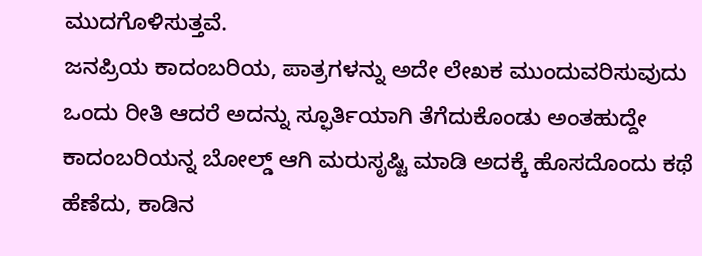ಮುದಗೊಳಿಸುತ್ತವೆ.
ಜನಪ್ರಿಯ ಕಾದಂಬರಿಯ, ಪಾತ್ರಗಳನ್ನು ಅದೇ ಲೇಖಕ ಮುಂದುವರಿಸುವುದು ಒಂದು ರೀತಿ ಆದರೆ ಅದನ್ನು ಸ್ಫೂರ್ತಿಯಾಗಿ ತೆಗೆದುಕೊಂಡು ಅಂತಹುದ್ದೇ ಕಾದಂಬರಿಯನ್ನ ಬೋಲ್ಡ್ ಆಗಿ ಮರುಸೃಷ್ಟಿ ಮಾಡಿ ಅದಕ್ಕೆ ಹೊಸದೊಂದು ಕಥೆ ಹೆಣೆದು, ಕಾಡಿನ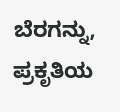ಬೆರಗನ್ನು, ಪ್ರಕೃತಿಯ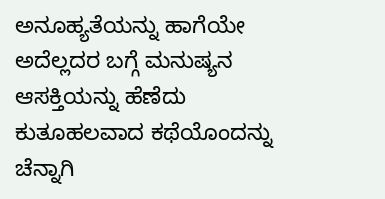ಅನೂಹ್ಯತೆಯನ್ನು ಹಾಗೆಯೇ ಅದೆಲ್ಲದರ ಬಗ್ಗೆ ಮನುಷ್ಯನ ಆಸಕ್ತಿಯನ್ನು ಹೆಣೆದು ಕುತೂಹಲವಾದ ಕಥೆಯೊಂದನ್ನು ಚೆನ್ನಾಗಿ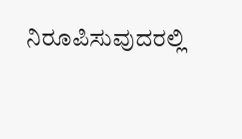ನಿರೂಪಿಸುವುದರಲ್ಲಿ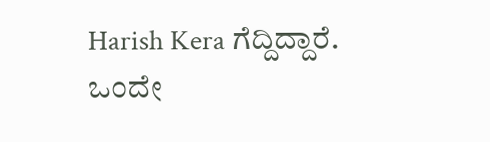Harish Kera ಗೆದ್ದಿದ್ದಾರೆ.
ಒಂದೇ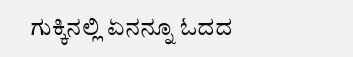ಗುಕ್ಕಿನಲ್ಲಿ ಏನನ್ನೂ ಓದದ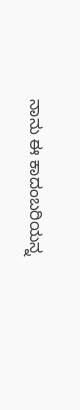ನಾನು ಈ ಕಾದಂಬರಿಯನ್ನ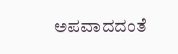ಅಪವಾದದಂತೆ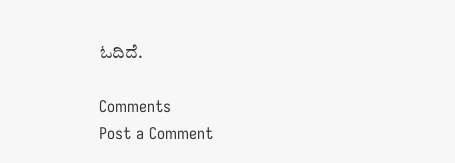ಓದಿದೆ.

Comments
Post a Comment